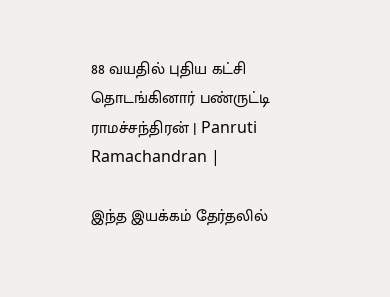88 வயதில் புதிய கட்சி தொடங்கினார் பண்ருட்டி ராமச்சந்திரன் | Panruti Ramachandran |

இந்த இயக்கம் தேர்தலில்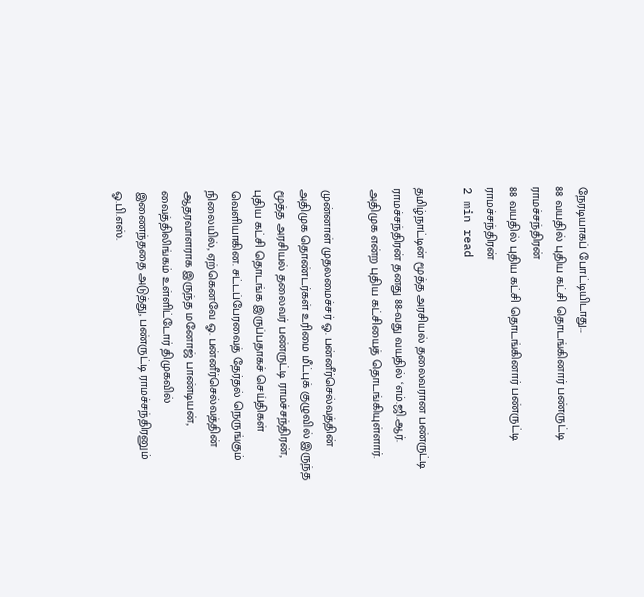நேரடியாகப் போட்டியிடாது...
88 வயதில் புதிய கட்சி தொடங்கினார் பண்ருட்டி ராமச்சந்திரன்
88 வயதில் புதிய கட்சி தொடங்கினார் பண்ருட்டி ராமச்சந்திரன்
2 min read

தமிழ்நாட்டின் மூத்த அரசியல் தலைவரான பண்ருட்டி ராமச்சந்திரன் தனது 88-வது வயதில் ‘எம்.ஜி.ஆர். அதிமுக என்ற புதிய கட்சியைத் தொடங்கியுள்ளார்.

முன்னாள் முதலமைச்சர் ஓ. பன்னீர்செல்வத்தின் அதிமுக தொண்டர்கள் உரிமை மீட்புக் குழுவில் இருந்த மூத்த அரசியல் தலைவர் பண்ருட்டி ராமச்சந்திரன், புதிய கட்சி தொடங்க இருப்பதாகச் செய்திகள் வெளியாகின. சட்டப்பேரவைத் தேர்தல் நெருங்கும் நிலையில், ஏற்கெனவே ஓ. பன்னீர்செல்வத்தின் ஆதரவாளராக இருந்த மனோஜ் பாண்டியன், வைத்திலிங்கம் உள்ளிட்டோர் திமுகவில் இணைந்ததை அடுத்து, பண்ருட்டி ராமச்சந்திரனும் ஓ.பி.எஸ்.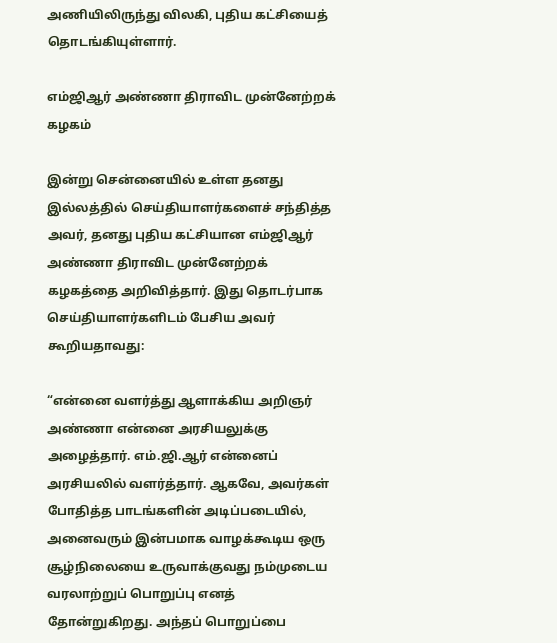அணியிலிருந்து விலகி, புதிய கட்சியைத் தொடங்கியுள்ளார்.

எம்ஜிஆர் அண்ணா திராவிட முன்னேற்றக் கழகம்

இன்று சென்னையில் உள்ள தனது இல்லத்தில் செய்தியாளர்களைச் சந்தித்த அவர், தனது புதிய கட்சியான எம்ஜிஆர் அண்ணா திராவிட முன்னேற்றக் கழகத்தை அறிவித்தார். இது தொடர்பாக செய்தியாளர்களிடம் பேசிய அவர் கூறியதாவது:

“என்னை வளர்த்து ஆளாக்கிய அறிஞர் அண்ணா என்னை அரசியலுக்கு அழைத்தார். எம்.ஜி.ஆர் என்னைப் அரசியலில் வளர்த்தார். ஆகவே, அவர்கள் போதித்த பாடங்களின் அடிப்படையில், அனைவரும் இன்பமாக வாழக்கூடிய ஒரு சூழ்நிலையை உருவாக்குவது நம்முடைய வரலாற்றுப் பொறுப்பு எனத் தோன்றுகிறது. அந்தப் பொறுப்பை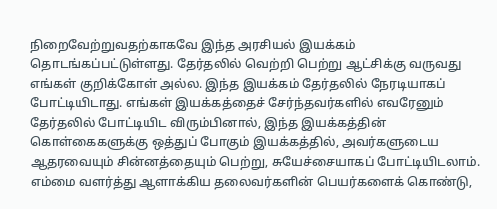நிறைவேற்றுவதற்காகவே இந்த அரசியல் இயக்கம் தொடங்கப்பட்டுள்ளது. தேர்தலில் வெற்றி பெற்று ஆட்சிக்கு வருவது எங்கள் குறிக்கோள் அல்ல. இந்த இயக்கம் தேர்தலில் நேரடியாகப் போட்டியிடாது. எங்கள் இயக்கத்தைச் சேர்ந்தவர்களில் எவரேனும் தேர்தலில் போட்டியிட விரும்பினால், இந்த இயக்கத்தின் கொள்கைகளுக்கு ஒத்துப் போகும் இயக்கத்தில், அவர்களுடைய ஆதரவையும் சின்னத்தையும் பெற்று, சுயேச்சையாகப் போட்டியிடலாம். எம்மை வளர்த்து ஆளாக்கிய தலைவர்களின் பெயர்களைக் கொண்டு,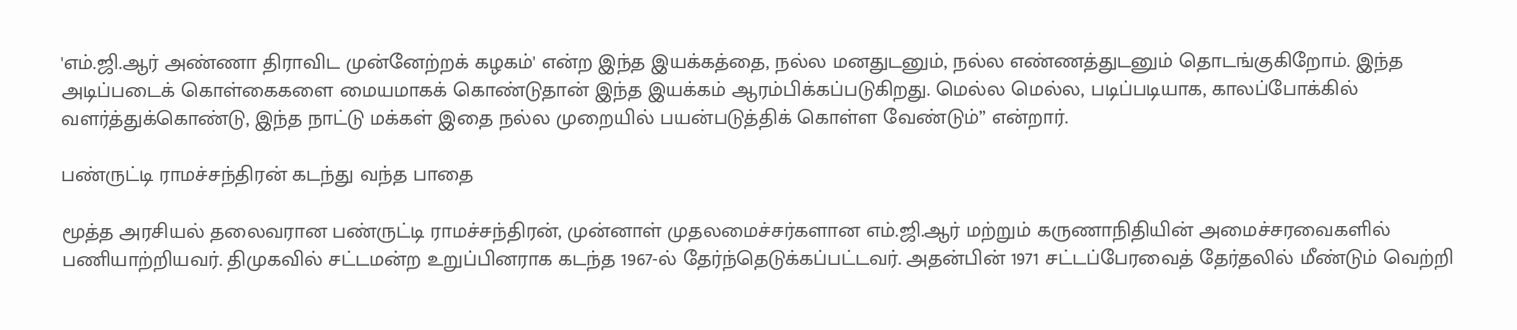'எம்.ஜி.ஆர் அண்ணா திராவிட முன்னேற்றக் கழகம்' என்ற இந்த இயக்கத்தை, நல்ல மனதுடனும், நல்ல எண்ணத்துடனும் தொடங்குகிறோம். இந்த அடிப்படைக் கொள்கைகளை மையமாகக் கொண்டுதான் இந்த இயக்கம் ஆரம்பிக்கப்படுகிறது. மெல்ல மெல்ல, படிப்படியாக, காலப்போக்கில் வளர்த்துக்கொண்டு, இந்த நாட்டு மக்கள் இதை நல்ல முறையில் பயன்படுத்திக் கொள்ள வேண்டும்” என்றார்.

பண்ருட்டி ராமச்சந்திரன் கடந்து வந்த பாதை

மூத்த அரசியல் தலைவரான பண்ருட்டி ராமச்சந்திரன், முன்னாள் முதலமைச்சர்களான எம்.ஜி.ஆர் மற்றும் கருணாநிதியின் அமைச்சரவைகளில் பணியாற்றியவர். திமுகவில் சட்டமன்ற உறுப்பினராக கடந்த 1967-ல் தேர்ந்தெடுக்கப்பட்டவர். அதன்பின் 1971 சட்டப்பேரவைத் தேர்தலில் மீண்டும் வெற்றி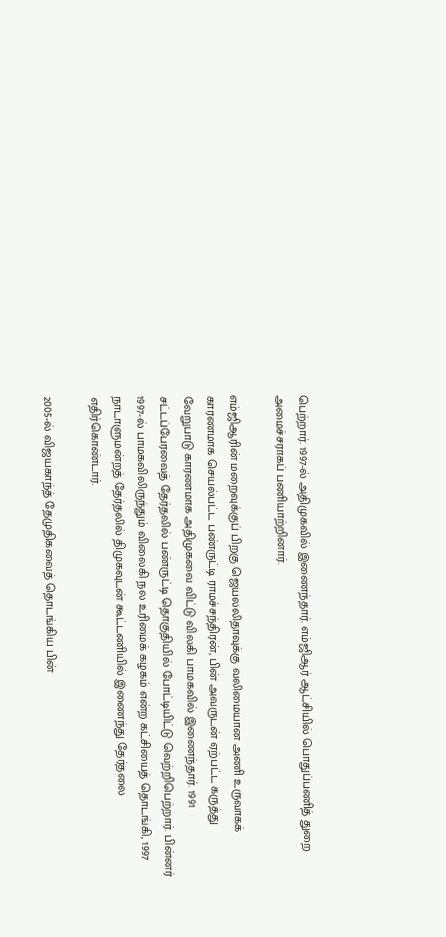பெற்றார். 1997-ல் அதிமுகவில் இணைந்தார். எம்ஜிஆர் ஆட்சியில் பொதுப்பணித் துறை அமைச்சராகப் பணியாற்றினார்.

எம்ஜிஆரின் மறைவுக்குப் பிறகு ஜெயலலிதாவுக்கு வலிமையான அணி உருவாகக் காரணமாக செயல்பட்ட பண்ருட்டி ராமச்சந்திரன், பின் அவருடன் ஏற்பட்ட கருத்து வேறுபாடு காரணமாக அதிமுகவை விட்டு விலகி பாமகவில் இணைந்தார். 1991 சட்டப்பேரவைத் தேர்தலில் பண்ருட்டி தொகுதியில் போட்டியிட்டு வெற்றிபெற்றார். பின்னர் 1997-ல் பாமகவிலிருந்தும் விலைகி நல உரிமைக் கழகம் என்ற கட்சியைத் தொடங்கி, 1997 நாடாளுமன்றத் தேர்தலில் திமுகவுடன் கூட்டணியில் இணைந்து தேர்தலை எதிர்கொண்டார்.

2005-ல் விஜயகாந்த் தேமுதிகவைத் தொடங்கிய பின்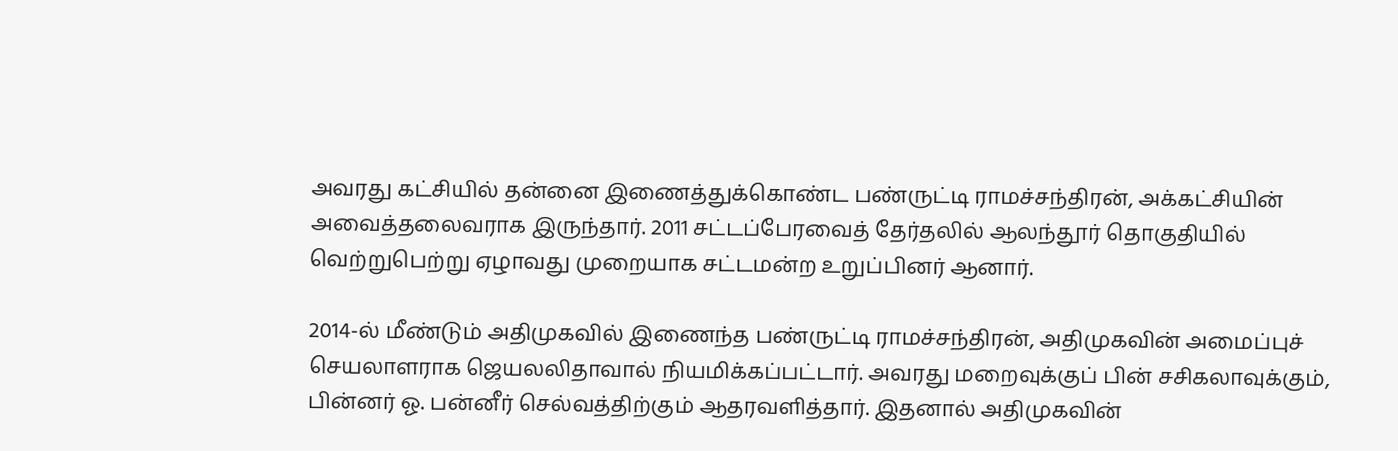அவரது கட்சியில் தன்னை இணைத்துக்கொண்ட பண்ருட்டி ராமச்சந்திரன், அக்கட்சியின் அவைத்தலைவராக இருந்தார். 2011 சட்டப்பேரவைத் தேர்தலில் ஆலந்தூர் தொகுதியில் வெற்றுபெற்று ஏழாவது முறையாக சட்டமன்ற உறுப்பினர் ஆனார்.

2014-ல் மீண்டும் அதிமுகவில் இணைந்த பண்ருட்டி ராமச்சந்திரன், அதிமுகவின் அமைப்புச் செயலாளராக ஜெயலலிதாவால் நியமிக்கப்பட்டார். அவரது மறைவுக்குப் பின் சசிகலாவுக்கும், பின்னர் ஓ. பன்னீர் செல்வத்திற்கும் ஆதரவளித்தார். இதனால் அதிமுகவின்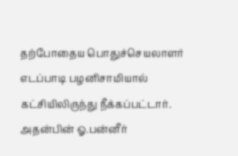தற்போதைய பொதுச்செயலாளர் எடப்பாடி பழனிசாமியால் கட்சியிலிருந்து நீக்கப்பட்டார். அதன்பின் ஓ.பன்னீர்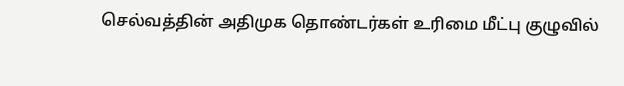செல்வத்தின் அதிமுக தொண்டர்கள் உரிமை மீட்பு குழுவில்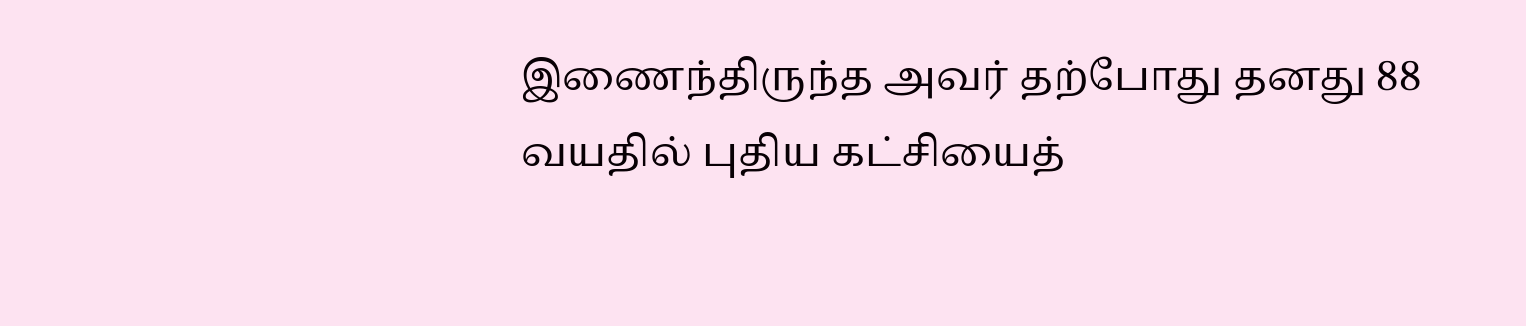இணைந்திருந்த அவர் தற்போது தனது 88 வயதில் புதிய கட்சியைத்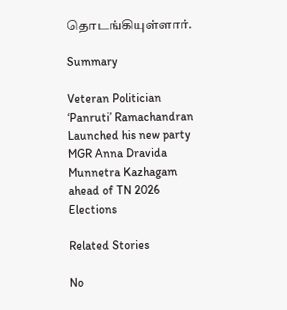தொடங்கியுள்ளார்.

Summary

Veteran Politician ‘Panruti’ Ramachandran Launched his new party MGR Anna Dravida Munnetra Kazhagam ahead of TN 2026 Elections

Related Stories

No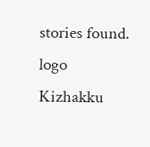stories found.
logo
Kizhakku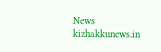News
kizhakkunews.in